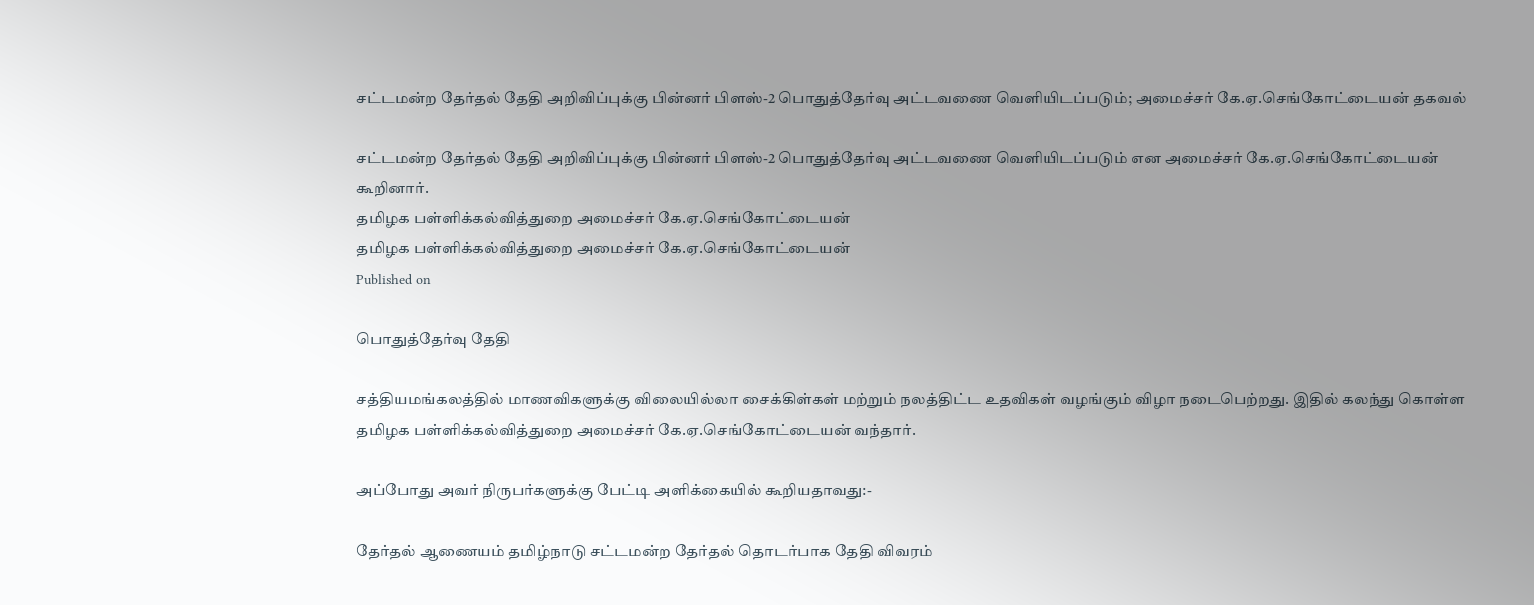சட்டமன்ற தேர்தல் தேதி அறிவிப்புக்கு பின்னர் பிளஸ்-2 பொதுத்தேர்வு அட்டவணை வெளியிடப்படும்; அமைச்சர் கே.ஏ.செங்கோட்டையன் தகவல்

சட்டமன்ற தேர்தல் தேதி அறிவிப்புக்கு பின்னர் பிளஸ்-2 பொதுத்தேர்வு அட்டவணை வெளியிடப்படும் என அமைச்சர் கே.ஏ.செங்கோட்டையன் கூறினார்.
தமிழக பள்ளிக்கல்வித்துறை அமைச்சர் கே.ஏ.செங்கோட்டையன்
தமிழக பள்ளிக்கல்வித்துறை அமைச்சர் கே.ஏ.செங்கோட்டையன்
Published on

பொதுத்தேர்வு தேதி

சத்தியமங்கலத்தில் மாணவிகளுக்கு விலையில்லா சைக்கிள்கள் மற்றும் நலத்திட்ட உதவிகள் வழங்கும் விழா நடைபெற்றது. இதில் கலந்து கொள்ள தமிழக பள்ளிக்கல்வித்துறை அமைச்சர் கே.ஏ.செங்கோட்டையன் வந்தார்.

அப்போது அவர் நிருபர்களுக்கு பேட்டி அளிக்கையில் கூறியதாவது:-

தேர்தல் ஆணையம் தமிழ்நாடு சட்டமன்ற தேர்தல் தொடர்பாக தேதி விவரம்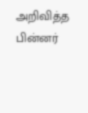அறிவித்த பின்னர்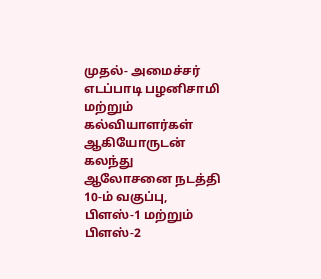முதல்- அமைச்சர் எடப்பாடி பழனிசாமி மற்றும் கல்வியாளர்கள் ஆகியோருடன் கலந்து ஆலோசனை நடத்தி 10-ம் வகுப்பு, பிளஸ்-1 மற்றும் பிளஸ்-2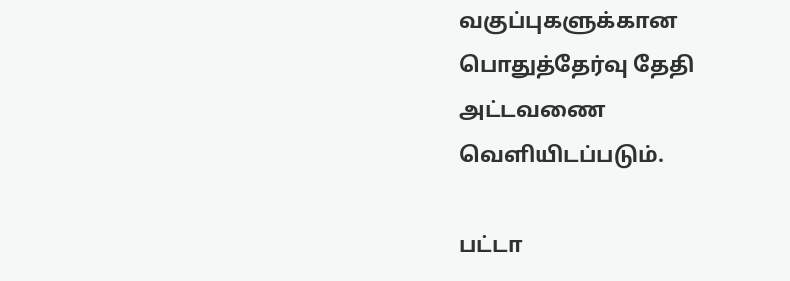வகுப்புகளுக்கான பொதுத்தேர்வு தேதி அட்டவணை வெளியிடப்படும்.

பட்டா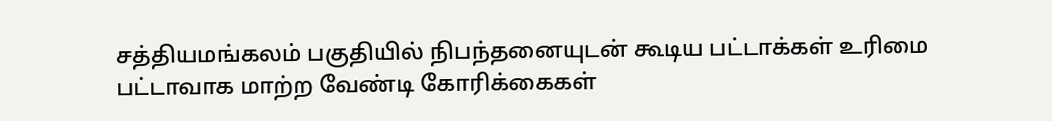சத்தியமங்கலம் பகுதியில் நிபந்தனையுடன் கூடிய பட்டாக்கள் உரிமை பட்டாவாக மாற்ற வேண்டி கோரிக்கைகள்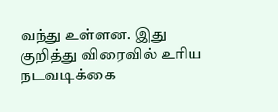வந்து உள்ளன. இது குறித்து விரைவில் உரிய நடவடிக்கை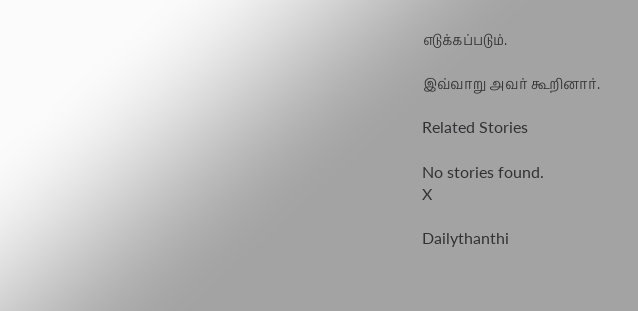எடுக்கப்படும்.

இவ்வாறு அவர் கூறினார்.

Related Stories

No stories found.
X

Dailythanthi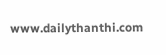www.dailythanthi.com